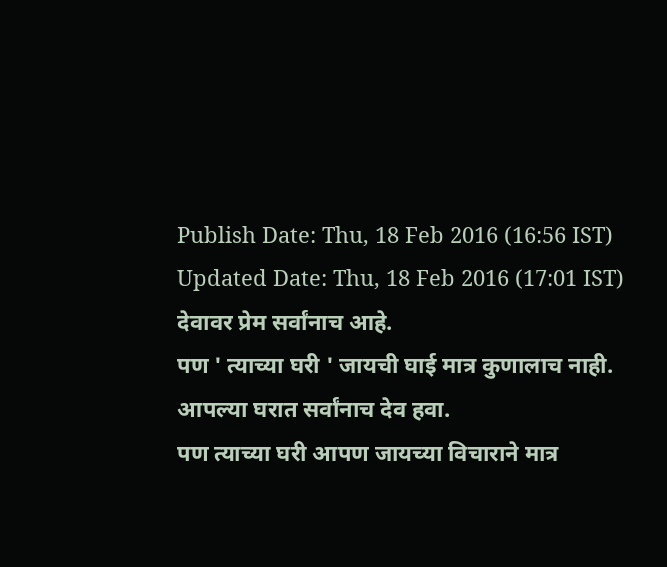Publish Date: Thu, 18 Feb 2016 (16:56 IST)
Updated Date: Thu, 18 Feb 2016 (17:01 IST)
देवावर प्रेम सर्वांनाच आहे.
पण ' त्याच्या घरी ' जायची घाई मात्र कुणालाच नाही.
आपल्या घरात सर्वांनाच देव हवा.
पण त्याच्या घरी आपण जायच्या विचाराने मात्र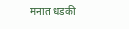मनात धडकी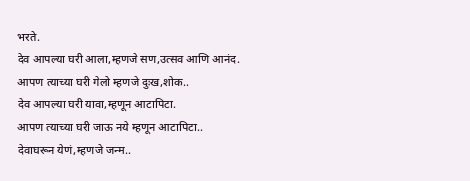भरते.
देव आपल्या घरी आला,म्हणजे सण,उत्सव आणि आनंद.
आपण त्याच्या घरी गेलो म्हणजे दुःख,शोक..
देव आपल्या घरी यावा,म्हणून आटापिटा.
आपण त्याच्या घरी जाऊ नये म्हणून आटापिटा..
देवाघरून येणं,म्हणजे जन्म..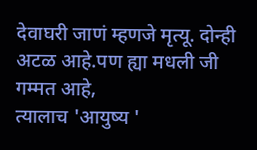देवाघरी जाणं म्हणजे मृत्यू. दोन्ही अटळ आहे.पण ह्या मधली जी गम्मत आहे,
त्यालाच 'आयुष्य '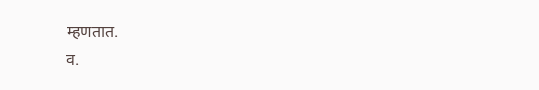म्हणतात.
व.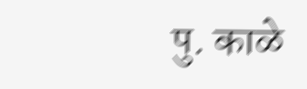पु. काळे